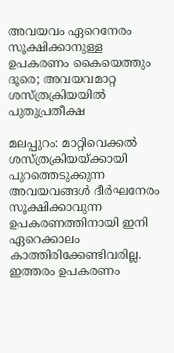അവയവം ഏറെനേരം സൂക്ഷിക്കാനുള്ള ഉപകരണം കൈയെത്തും ദൂരെ; അവയവമാറ്റ ശസ്ത്രക്രിയയിൽ പുതുപ്രതീക്ഷ

മലപ്പുറം: മാറ്റിവെക്കൽ ശസ്ത്രക്രിയയ്ക്കായി പുറത്തെടുക്കുന്ന അവയവങ്ങൾ ദീർഘനേരം സൂക്ഷിക്കാവുന്ന ഉപകരണത്തിനായി ഇനി ഏറെക്കാലം കാത്തിരിക്കേണ്ടിവരില്ല. ഇത്തരം ഉപകരണം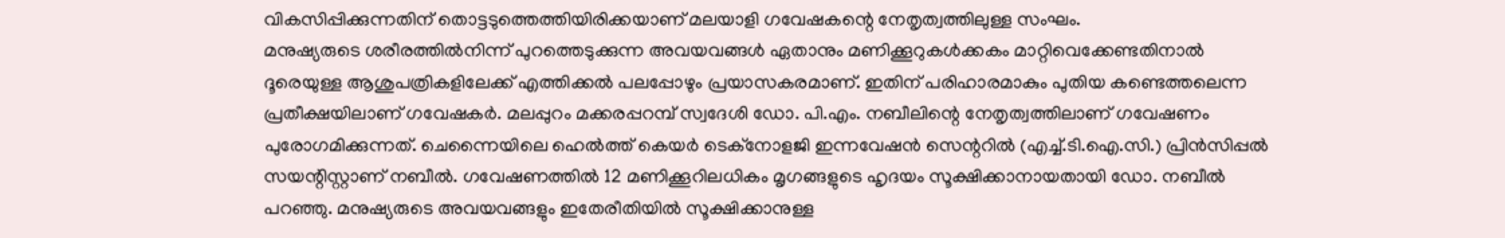വികസിപ്പിക്കുന്നതിന് തൊട്ടടുത്തെത്തിയിരിക്കയാണ് മലയാളി ഗവേഷകന്റെ നേതൃത്വത്തിലുള്ള സംഘം.
മനുഷ്യരുടെ ശരീരത്തിൽനിന്ന് പുറത്തെടുക്കുന്ന അവയവങ്ങൾ ഏതാനും മണിക്കൂറുകൾക്കകം മാറ്റിവെക്കേണ്ടതിനാൽ ദൂരെയുള്ള ആശുപത്രികളിലേക്ക് എത്തിക്കൽ പലപ്പോഴും പ്രയാസകരമാണ്. ഇതിന് പരിഹാരമാകും പുതിയ കണ്ടെത്തലെന്ന പ്രതീക്ഷയിലാണ് ഗവേഷകർ. മലപ്പുറം മക്കരപ്പറമ്പ് സ്വദേശി ഡോ. പി.എം. നബീലിന്റെ നേതൃത്വത്തിലാണ് ഗവേഷണം പുരോഗമിക്കുന്നത്. ചെന്നൈയിലെ ഹെൽത്ത് കെയർ ടെക്നോളജി ഇന്നവേഷൻ സെന്ററിൽ (എച്ച്.ടി.ഐ.സി.) പ്രിൻസിപ്പൽ സയന്റിസ്റ്റാണ് നബീൽ. ഗവേഷണത്തിൽ 12 മണിക്കൂറിലധികം മൃഗങ്ങളുടെ ഹൃദയം സൂക്ഷിക്കാനായതായി ഡോ. നബീൽ പറഞ്ഞു. മനുഷ്യരുടെ അവയവങ്ങളും ഇതേരീതിയിൽ സൂക്ഷിക്കാനുള്ള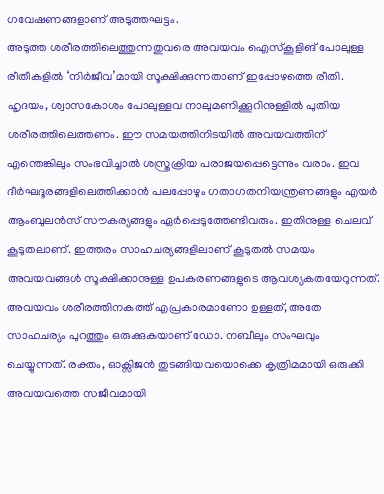ഗവേഷണങ്ങളാണ് അടുത്തഘട്ടം.
അടുത്ത ശരീരത്തിലെത്തുന്നതുവരെ അവയവം ഐസ്കൂളിങ് പോലുള്ള രീതീകളിൽ ‘നിർജീവ’മായി സൂക്ഷിക്കുന്നതാണ് ഇപ്പോഴത്തെ രീതി. ഹൃദയം, ശ്വാസകോശം പോലുള്ളവ നാലുമണിക്കൂറിനുള്ളിൽ പുതിയ ശരീരത്തിലെത്തണം. ഈ സമയത്തിനിടയിൽ അവയവത്തിന് എന്തെങ്കിലും സംഭവിച്ചാൽ ശസ്ത്രക്രിയ പരാജയപ്പെട്ടെന്നും വരാം. ഇവ ദീർഘദൂരങ്ങളിലെത്തിക്കാൻ പലപ്പോഴും ഗതാഗതനിയന്ത്രണങ്ങളും എയർ ആംബുലൻസ് സൗകര്യങ്ങളും ഏർപ്പെടുത്തേണ്ടിവരും. ഇതിനുള്ള ചെലവ് കൂടുതലാണ്. ഇത്തരം സാഹചര്യങ്ങളിലാണ് കൂടുതൽ സമയം അവയവങ്ങൾ സൂക്ഷിക്കാനുള്ള ഉപകരണങ്ങളുടെ ആവശ്യകതയേറുന്നത്.
അവയവം ശരീരത്തിനകത്ത് എപ്രകാരമാണോ ഉള്ളത്, അതേ സാഹചര്യം പുറത്തും ഒരുക്കുകയാണ് ഡോ. നബീലും സംഘവും ചെയ്യുന്നത്. രക്തം, ഓക്സിജൻ തുടങ്ങിയവയൊക്കെ കൃത്രിമമായി ഒരുക്കി അവയവത്തെ സജീവമായി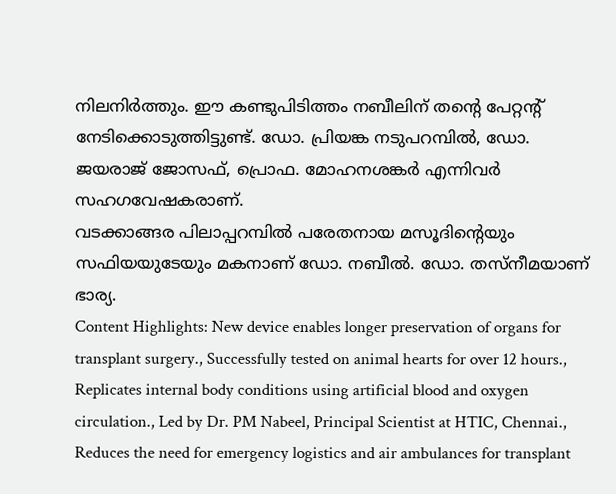നിലനിർത്തും. ഈ കണ്ടുപിടിത്തം നബീലിന് തന്റെ പേറ്റന്റ് നേടിക്കൊടുത്തിട്ടുണ്ട്. ഡോ. പ്രിയങ്ക നടുപറമ്പിൽ, ഡോ. ജയരാജ് ജോസഫ്, പ്രൊഫ. മോഹനശങ്കർ എന്നിവർ സഹഗവേഷകരാണ്.
വടക്കാങ്ങര പിലാപ്പറമ്പിൽ പരേതനായ മസൂദിന്റെയും സഫിയയുടേയും മകനാണ് ഡോ. നബീൽ. ഡോ. തസ്നീമയാണ് ഭാര്യ.
Content Highlights: New device enables longer preservation of organs for transplant surgery., Successfully tested on animal hearts for over 12 hours., Replicates internal body conditions using artificial blood and oxygen circulation., Led by Dr. PM Nabeel, Principal Scientist at HTIC, Chennai., Reduces the need for emergency logistics and air ambulances for transplant